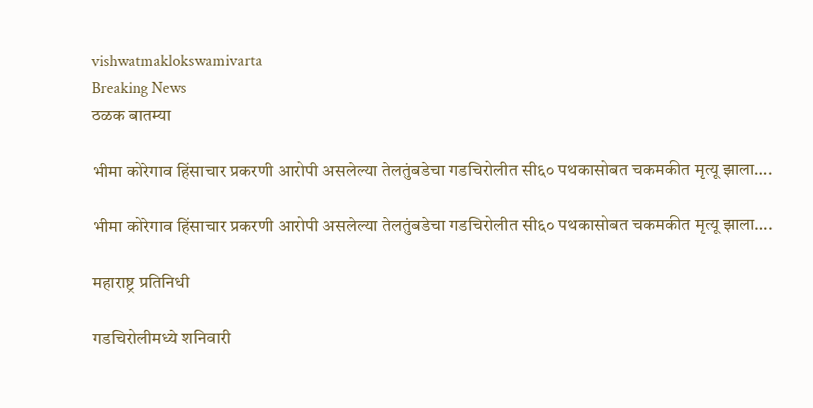vishwatmaklokswamivarta
Breaking News
ठळक बातम्या

भीमा कोरेगाव हिंसाचार प्रकरणी आरोपी असलेल्या तेलतुंबडेचा गडचिरोलीत सी६० पथकासोबत चकमकीत मृत्यू झाला….

भीमा कोरेगाव हिंसाचार प्रकरणी आरोपी असलेल्या तेलतुंबडेचा गडचिरोलीत सी६० पथकासोबत चकमकीत मृत्यू झाला….

महाराष्ट्र प्रतिनिधी

गडचिरोलीमध्ये शनिवारी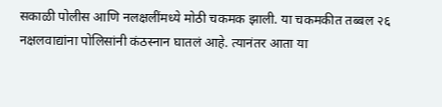सकाळी पोलीस आणि नलक्षलींमध्ये मोठी चकमक झाली. या चकमकीत तब्बल २६ नक्षलवाद्यांना पोलिसांनी कंठस्नान घातलं आहे. त्यानंतर आता या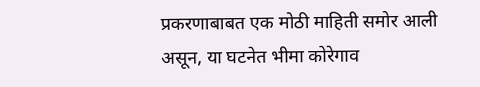प्रकरणाबाबत एक मोठी माहिती समोर आली असून, या घटनेत भीमा कोरेगाव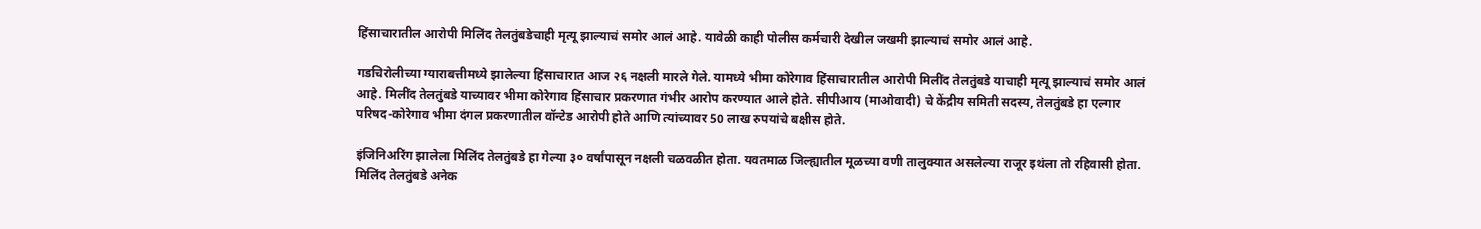हिंसाचारातील आरोपी मिलिंद तेलतुंबडेचाही मृत्यू झाल्याचं समोर आलं आहे. यावेळी काही पोलीस कर्मचारी देखील जखमी झाल्याचं समोर आलं आहे.

गडचिरोलीच्या ग्याराबत्तीमध्ये झालेल्या हिंसाचारात आज २६ नक्षली मारले गेले. यामध्ये भीमा कोरेगाव हिंसाचारातील आरोपी मिलींद तेलतुंबडे याचाही मृत्यू झाल्याचं समोर आलं आहे. मिलींद तेलतुंबडे याच्यावर भीमा कोरेगाव हिंसाचार प्रकरणात गंभीर आरोप करण्यात आले होते. सीपीआय (माओवादी) चे केंद्रीय समिती सदस्य, तेलतुंबडे हा एल्गार परिषद-कोरेगाव भीमा दंगल प्रकरणातील वॉन्टेड आरोपी होते आणि त्यांच्यावर 50 लाख रुपयांचे बक्षीस होते.

इंजिनिअरिंग झालेला मिलिंद तेलतुंबडे हा गेल्या ३० वर्षांपासून नक्षली चळवळीत होता. यवतमाळ जिल्ह्यातील मूळच्या वणी तालुक्यात असलेल्या राजूर इथंला तो रहिवासी होता. मिलिंद तेलतुंबडे अनेक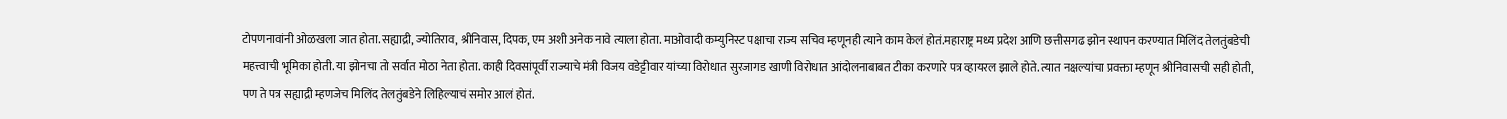टोपणनावांनी ओळखला जात होता. सह्याद्री, ज्योतिराव, श्रीनिवास, दिपक, एम अशी अनेक नावे त्याला होता. माओवादी कम्युनिस्ट पक्षाचा राज्य सचिव म्हणूनही त्याने काम केलं होतं.महाराष्ट्र मध्य प्रदेश आणि छत्तीसगढ झोन स्थापन करण्यात मिलिंद तेलतुंबडेची महत्त्वाची भूमिका होती. या झोनचा तो सर्वात मोठा नेता होता. काही दिवसांपूर्वी राज्याचे मंत्री विजय वडेट्टीवार यांच्या विरोधात सुरजागड खाणी विरोधात आंदोलनाबाबत टीका करणारे पत्र व्हायरल झाले होते. त्यात नक्षल्यांचा प्रवक्ता म्हणून श्रीनिवासची सही होती, पण ते पत्र सह्याद्री म्हणजेच मिलिंद तेलतुंबडेने लिहिल्याचं समोर आलं होतं.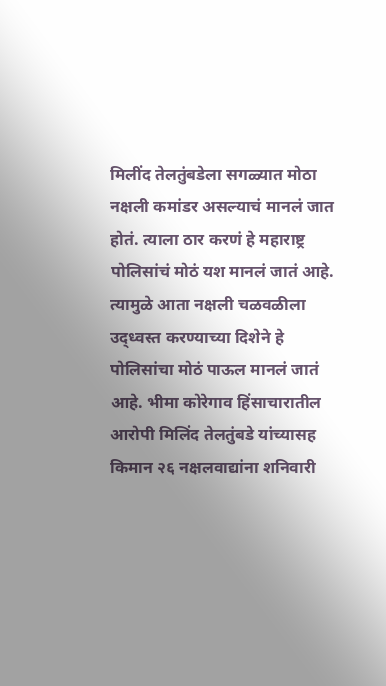मिलींद तेलतुंबडेला सगळ्यात मोठा नक्षली कमांडर असल्याचं मानलं जात होतं. त्याला ठार करणं हे महाराष्ट्र पोलिसांचं मोठं यश मानलं जातं आहे. त्यामुळे आता नक्षली चळवळीला उद्ध्वस्त करण्याच्या दिशेने हे पोलिसांचा मोठं पाऊल मानलं जातं आहे. भीमा कोरेगाव हिंसाचारातील आरोपी मिलिंद तेलतुंबडे यांच्यासह किमान २६ नक्षलवाद्यांना शनिवारी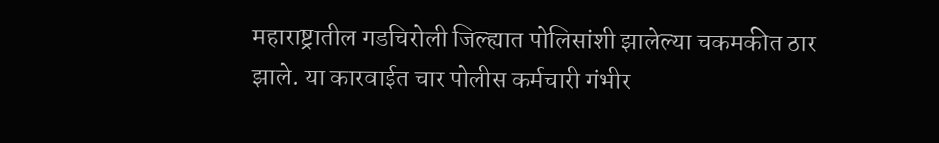महाराष्ट्रातील गडचिरोली जिल्ह्यात पोलिसांशी झालेल्या चकमकीत ठार झाले. या कारवाईत चार पोलीस कर्मचारी गंभीर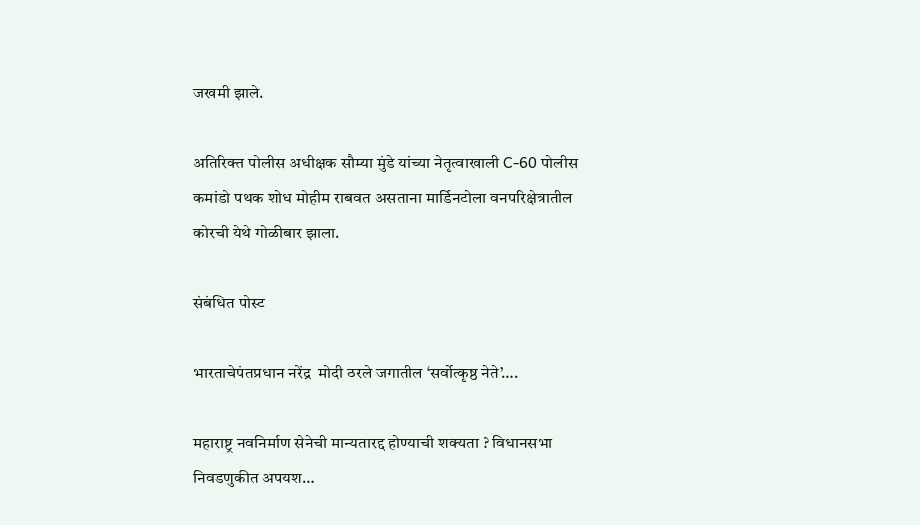जखमी झाले.

अतिरिक्त पोलीस अधीक्षक सौम्या मुंडे यांच्या नेतृत्वाखाली C-60 पोलीस कमांडो पथक शोध मोहीम राबवत असताना मार्डिनटोला वनपरिक्षेत्रातील कोरची येथे गोळीबार झाला.

संबंधित पोस्ट

भारताचेपंतप्रधान नरेंद्र  मोदी ठरले जगातील ‘सर्वोत्कृष्ठ नेते’….

महाराष्ट्र नवनिर्माण सेनेची मान्यतारद्द होण्याची शक्यता ? विधानसभा निवडणुकीत अपयश…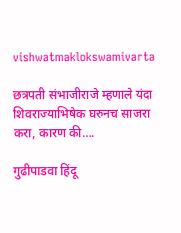vishwatmaklokswamivarta

छत्रपती संभाजीराजे म्हणाले यंदा शिवराज्याभिषेक घरुनच साजरा करा, कारण की….

गुढीपाडवा हिंदू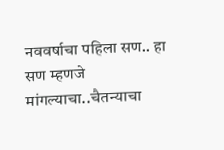नववर्षाचा पहिला सण.. हा सण म्हणजे मांगल्याचा..चैतन्याचा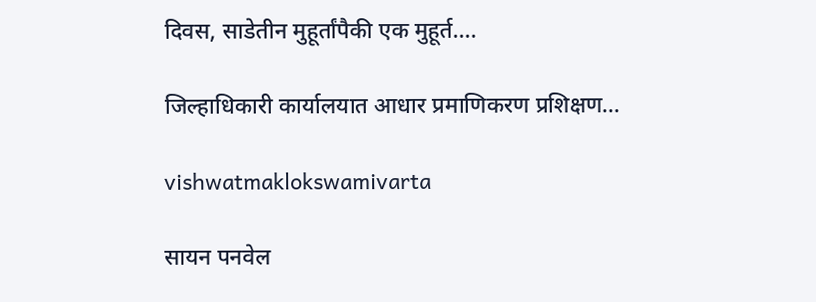दिवस, साडेतीन मुहूर्तांपैकी एक मुहूर्त….

जिल्हाधिकारी कार्यालयात आधार प्रमाणिकरण प्रशिक्षण…

vishwatmaklokswamivarta

सायन पनवेल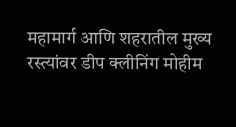महामार्ग आणि शहरातील मुख्य रस्त्यांवर डीप क्लीनिंग मोहीम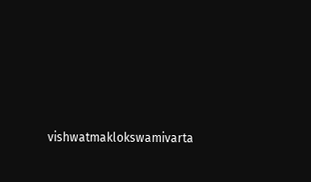vishwatmaklokswamivarta